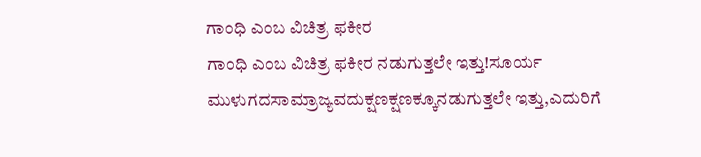ಗಾಂಧಿ ಎಂಬ ವಿಚಿತ್ರ ಫಕೀರ
ಗಾಂಧಿ ಎಂಬ ವಿಚಿತ್ರ ಫಕೀರ ನಡುಗುತ್ತಲೇ ಇತ್ತು!ಸೂರ್ಯ ಮುಳುಗದಸಾಮ್ರಾಜ್ಯವದುಕ್ಷಣಕ್ಷಣಕ್ಕೂನಡುಗುತ್ತಲೇ ಇತ್ತು,ಎದುರಿಗೆ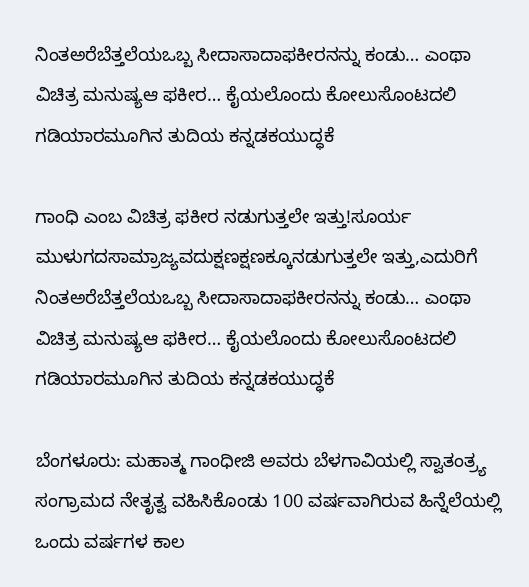ನಿಂತಅರೆಬೆತ್ತಲೆಯಒಬ್ಬ ಸೀದಾಸಾದಾಫಕೀರನನ್ನು ಕಂಡು… ಎಂಥಾ ವಿಚಿತ್ರ ಮನುಷ್ಯಆ ಫಕೀರ… ಕೈಯಲೊಂದು ಕೋಲುಸೊಂಟದಲಿ ಗಡಿಯಾರಮೂಗಿನ ತುದಿಯ ಕನ್ನಡಕಯುದ್ಧಕೆ

ಗಾಂಧಿ ಎಂಬ ವಿಚಿತ್ರ ಫಕೀರ ನಡುಗುತ್ತಲೇ ಇತ್ತು!ಸೂರ್ಯ ಮುಳುಗದಸಾಮ್ರಾಜ್ಯವದುಕ್ಷಣಕ್ಷಣಕ್ಕೂನಡುಗುತ್ತಲೇ ಇತ್ತು,ಎದುರಿಗೆ ನಿಂತಅರೆಬೆತ್ತಲೆಯಒಬ್ಬ ಸೀದಾಸಾದಾಫಕೀರನನ್ನು ಕಂಡು… ಎಂಥಾ ವಿಚಿತ್ರ ಮನುಷ್ಯಆ ಫಕೀರ… ಕೈಯಲೊಂದು ಕೋಲುಸೊಂಟದಲಿ ಗಡಿಯಾರಮೂಗಿನ ತುದಿಯ ಕನ್ನಡಕಯುದ್ಧಕೆ

ಬೆಂಗಳೂರು: ಮಹಾತ್ಮ ಗಾಂಧೀಜಿ ಅವರು ಬೆಳಗಾವಿಯಲ್ಲಿ ಸ್ವಾತಂತ್ರ್ಯ ಸಂಗ್ರಾಮದ ನೇತೃತ್ವ ವಹಿಸಿಕೊಂಡು 100 ವರ್ಷವಾಗಿರುವ ಹಿನ್ನೆಲೆಯಲ್ಲಿ ಒಂದು ವರ್ಷಗಳ ಕಾಲ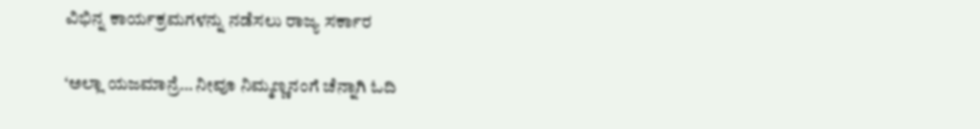ವಿಭಿನ್ನ ಕಾರ್ಯಕ್ರಮಗಳನ್ನು ನಡೆಸಲು ರಾಜ್ಯ ಸರ್ಕಾರ

‘ಅಲ್ಲಾ ಯಜಮಾನ್ರೆ… ನೀವೂ ನಿಮ್ಮಣ್ಣನಂಗೆ ಚೆನ್ನಾಗಿ ಓದಿ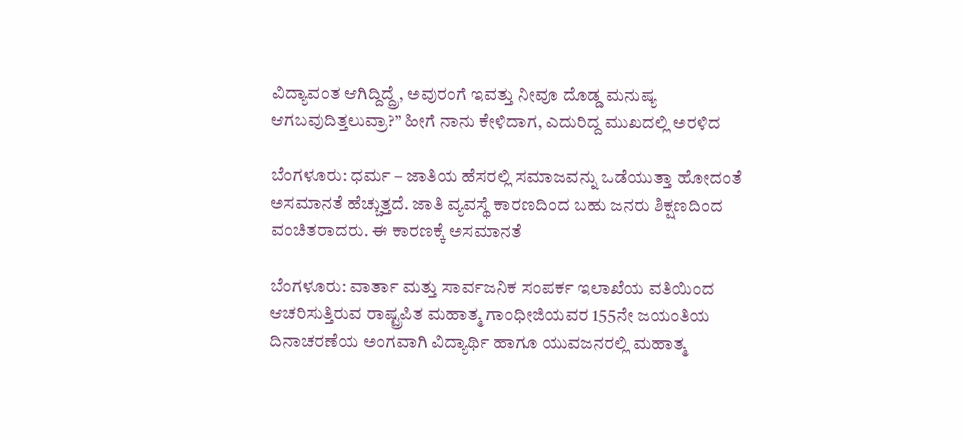ವಿದ್ಯಾವಂತ ಆಗಿದ್ದಿದ್ದ್ರೆ, ಅವುರಂಗೆ ಇವತ್ತು ನೀವೂ ದೊಡ್ಡ ಮನುಷ್ಯ ಆಗಬವುದಿತ್ತಲುವ್ರಾ?” ಹೀಗೆ ನಾನು ಕೇಳಿದಾಗ, ಎದುರಿದ್ದ ಮುಖದಲ್ಲಿ ಅರಳಿದ

ಬೆಂಗಳೂರು: ಧರ್ಮ – ಜಾತಿಯ ಹೆಸರಲ್ಲಿ ಸಮಾಜವನ್ನು ಒಡೆಯುತ್ತಾ ಹೋದಂತೆ ಅಸಮಾನತೆ ಹೆಚ್ಚುತ್ತದೆ. ಜಾತಿ ವ್ಯವಸ್ಥೆ ಕಾರಣದಿಂದ ಬಹು ಜನರು ಶಿಕ್ಷಣದಿಂದ ವಂಚಿತರಾದರು. ಈ ಕಾರಣಕ್ಕೆ ಅಸಮಾನತೆ

ಬೆಂಗಳೂರು: ವಾರ್ತಾ ಮತ್ತು ಸಾರ್ವಜನಿಕ ಸಂಪರ್ಕ ಇಲಾಖೆಯ ವತಿಯಿಂದ ಆಚರಿಸುತ್ತಿರುವ ರಾಷ್ಟ್ರಪಿತ ಮಹಾತ್ಮ ಗಾಂಧೀಜಿಯವರ 155ನೇ ಜಯಂತಿಯ ದಿನಾಚರಣೆಯ ಅಂಗವಾಗಿ ವಿದ್ಯಾರ್ಥಿ ಹಾಗೂ ಯುವಜನರಲ್ಲಿ ಮಹಾತ್ಮ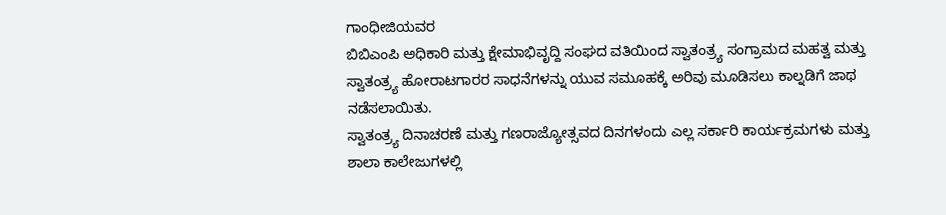ಗಾಂಧೀಜಿಯವರ
ಬಿಬಿಎಂಪಿ ಅಧಿಕಾರಿ ಮತ್ತು ಕ್ಷೇಮಾಭಿವೃದ್ದಿ ಸಂಘದ ವತಿಯಿಂದ ಸ್ವಾತಂತ್ರ್ಯ ಸಂಗ್ರಾಮದ ಮಹತ್ವ ಮತ್ತು ಸ್ವಾತಂತ್ರ್ಯ ಹೋರಾಟಗಾರರ ಸಾಧನೆಗಳನ್ನು ಯುವ ಸಮೂಹಕ್ಕೆ ಅರಿವು ಮೂಡಿಸಲು ಕಾಲ್ನಡಿಗೆ ಜಾಥ ನಡೆಸಲಾಯಿತು.
ಸ್ವಾತಂತ್ರ್ಯ ದಿನಾಚರಣೆ ಮತ್ತು ಗಣರಾಜ್ಯೋತ್ಸವದ ದಿನಗಳಂದು ಎಲ್ಲ ಸರ್ಕಾರಿ ಕಾರ್ಯಕ್ರಮಗಳು ಮತ್ತು ಶಾಲಾ ಕಾಲೇಜುಗಳಲ್ಲಿ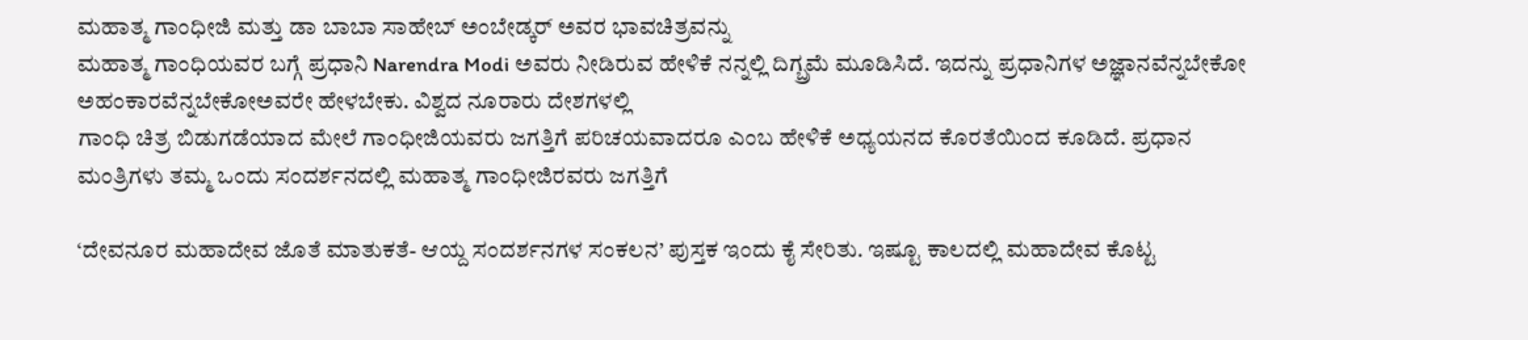ಮಹಾತ್ಮ ಗಾಂಧೀಜಿ ಮತ್ತು ಡಾ ಬಾಬಾ ಸಾಹೇಬ್ ಅಂಬೇಡ್ಕರ್ ಅವರ ಭಾವಚಿತ್ರವನ್ನು
ಮಹಾತ್ಮ ಗಾಂಧಿಯವರ ಬಗ್ಗೆ ಪ್ರಧಾನಿ Narendra Modi ಅವರು ನೀಡಿರುವ ಹೇಳಿಕೆ ನನ್ನಲ್ಲಿ ದಿಗ್ಬ್ರಮೆ ಮೂಡಿಸಿದೆ. ಇದನ್ನು ಪ್ರಧಾನಿಗಳ ಅಜ್ಞಾನವೆನ್ನಬೇಕೋ ಅಹಂಕಾರವೆನ್ನಬೇಕೋಅವರೇ ಹೇಳಬೇಕು. ವಿಶ್ವದ ನೂರಾರು ದೇಶಗಳಲ್ಲಿ
ಗಾಂಧಿ ಚಿತ್ರ ಬಿಡುಗಡೆಯಾದ ಮೇಲೆ ಗಾಂಧೀಜಿಯವರು ಜಗತ್ತಿಗೆ ಪರಿಚಯವಾದರೂ ಎಂಬ ಹೇಳಿಕೆ ಅಧ್ಯಯನದ ಕೊರತೆಯಿಂದ ಕೂಡಿದೆ. ಪ್ರಧಾನ ಮಂತ್ರಿಗಳು ತಮ್ಮ ಒಂದು ಸಂದರ್ಶನದಲ್ಲಿ ಮಹಾತ್ಮ ಗಾಂಧೀಜಿರವರು ಜಗತ್ತಿಗೆ

‘ದೇವನೂರ ಮಹಾದೇವ ಜೊತೆ ಮಾತುಕತೆ- ಆಯ್ದ ಸಂದರ್ಶನಗಳ ಸಂಕಲನ’ ಪುಸ್ತಕ ಇಂದು ಕೈ ಸೇರಿತು. ಇಷ್ಟೂ ಕಾಲದಲ್ಲಿ ಮಹಾದೇವ ಕೊಟ್ಟ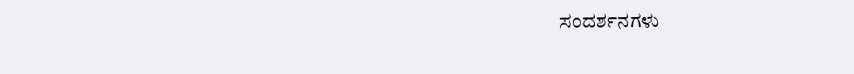ಸಂದರ್ಶನಗಳು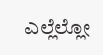ಎಲ್ಲೆಲ್ಲೋ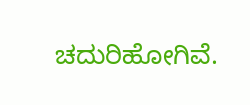ಚದುರಿಹೋಗಿವೆ.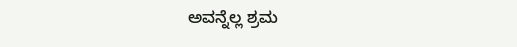ಅವನ್ನೆಲ್ಲ ಶ್ರಮ